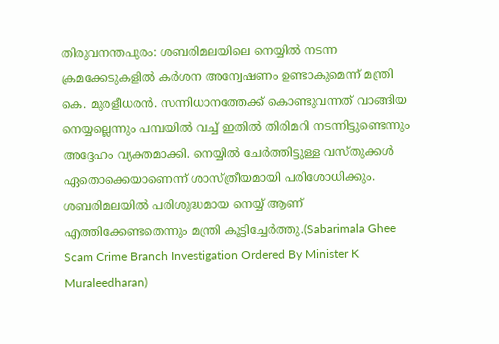തിരുവനന്തപുരം: ശബരിമലയിലെ നെയ്യിൽ നടന്ന ക്രമക്കേടുകളിൽ കർശന അന്വേഷണം ഉണ്ടാകുമെന്ന് മന്ത്രി കെ. മുരളീധരൻ. സന്നിധാനത്തേക്ക് കൊണ്ടുവന്നത് വാങ്ങിയ നെയ്യല്ലെന്നും പമ്പയിൽ വച്ച് ഇതിൽ തിരിമറി നടന്നിട്ടുണ്ടെന്നും അദ്ദേഹം വ്യക്തമാക്കി. നെയ്യിൽ ചേർത്തിട്ടുള്ള വസ്തുക്കൾ ഏതൊക്കെയാണെന്ന് ശാസ്ത്രീയമായി പരിശോധിക്കും. ശബരിമലയിൽ പരിശുദ്ധമായ നെയ്യ് ആണ് എത്തിക്കേണ്ടതെന്നും മന്ത്രി കൂട്ടിച്ചേർത്തു.(Sabarimala Ghee Scam Crime Branch Investigation Ordered By Minister K Muraleedharan)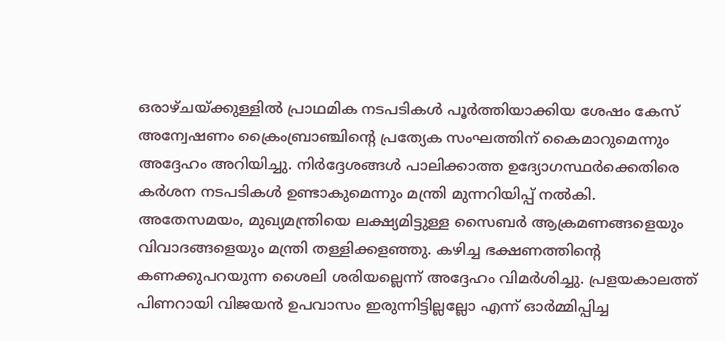ഒരാഴ്ചയ്ക്കുള്ളിൽ പ്രാഥമിക നടപടികൾ പൂർത്തിയാക്കിയ ശേഷം കേസ് അന്വേഷണം ക്രൈംബ്രാഞ്ചിന്റെ പ്രത്യേക സംഘത്തിന് കൈമാറുമെന്നും അദ്ദേഹം അറിയിച്ചു. നിർദ്ദേശങ്ങൾ പാലിക്കാത്ത ഉദ്യോഗസ്ഥർക്കെതിരെ കർശന നടപടികൾ ഉണ്ടാകുമെന്നും മന്ത്രി മുന്നറിയിപ്പ് നൽകി.
അതേസമയം, മുഖ്യമന്ത്രിയെ ലക്ഷ്യമിട്ടുള്ള സൈബർ ആക്രമണങ്ങളെയും വിവാദങ്ങളെയും മന്ത്രി തള്ളിക്കളഞ്ഞു. കഴിച്ച ഭക്ഷണത്തിന്റെ കണക്കുപറയുന്ന ശൈലി ശരിയല്ലെന്ന് അദ്ദേഹം വിമർശിച്ചു. പ്രളയകാലത്ത് പിണറായി വിജയൻ ഉപവാസം ഇരുന്നിട്ടില്ലല്ലോ എന്ന് ഓർമ്മിപ്പിച്ച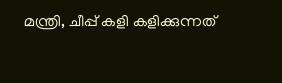മന്ത്രി, ചീപ്പ് കളി കളിക്കുന്നത്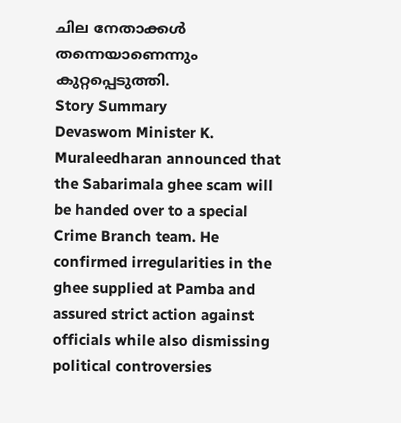ചില നേതാക്കൾ തന്നെയാണെന്നും കുറ്റപ്പെടുത്തി.
Story Summary
Devaswom Minister K. Muraleedharan announced that the Sabarimala ghee scam will be handed over to a special Crime Branch team. He confirmed irregularities in the ghee supplied at Pamba and assured strict action against officials while also dismissing political controversies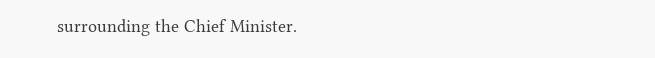surrounding the Chief Minister.